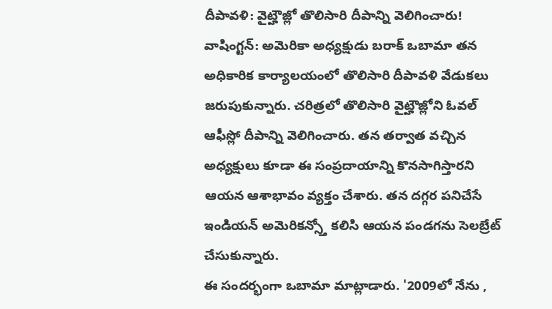దీపావళి: వైట్హౌజ్లో తొలిసారి దీపాన్ని వెలిగించారు!
వాషింగ్టన్: అమెరికా అధ్యక్షుడు బరాక్ ఒబామా తన అధికారిక కార్యాలయంలో తొలిసారి దీపావళి వేడుకలు జరుపుకున్నారు. చరిత్రలో తొలిసారి వైట్హౌజ్లోని ఓవల్ ఆఫీస్లో దీపాన్ని వెలిగించారు. తన తర్వాత వచ్చిన అధ్యక్షులు కూడా ఈ సంప్రదాయాన్ని కొనసాగిస్తారని ఆయన ఆశాభావం వ్యక్తం చేశారు. తన దగ్గర పనిచేసే ఇండియన్ అమెరికన్స్తో కలిసి ఆయన పండగను సెలబ్రేట్ చేసుకున్నారు.
ఈ సందర్భంగా ఒబామా మాట్లాడారు. '2009లో నేను ,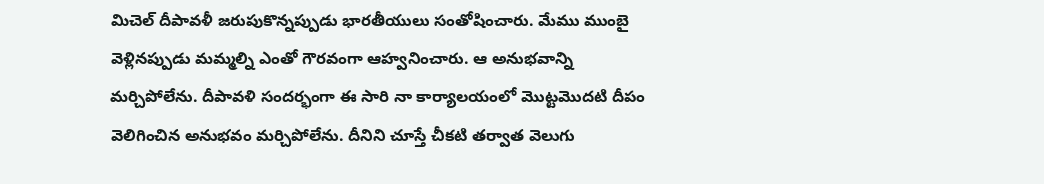మిచెల్ దీపావళీ జరుపుకొన్నప్పుడు భారతీయులు సంతోషించారు. మేము ముంబై వెళ్లినప్పుడు మమ్మల్ని ఎంతో గౌరవంగా ఆహ్వనించారు. ఆ అనుభవాన్ని మర్చిపోలేను. దీపావళి సందర్భంగా ఈ సారి నా కార్యాలయంలో మొట్టమొదటి దీపం వెలిగించిన అనుభవం మర్చిపోలేను. దీనిని చూస్తే చీకటి తర్వాత వెలుగు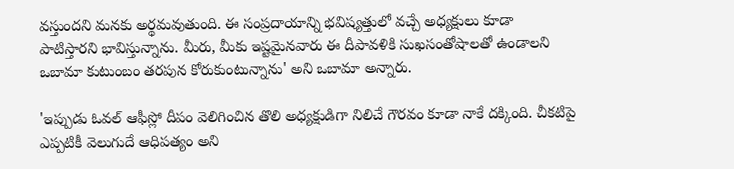వస్తుందని మనకు అర్థమవుతుంది. ఈ సంప్రదాయాన్ని భవిష్యత్తులో వచ్చే అధ్యక్షులు కూడా పాటిస్తారని భావిస్తున్నాను. మీరు, మీకు ఇష్టమైనవారు ఈ దీపావళికి సుఖసంతోషాలతో ఉండాలని ఒబామా కుటుంబం తరపున కోరుకుంటున్నాను' అని ఒబామా అన్నారు.

'ఇప్పుడు ఓవల్ ఆఫీస్లో దీపం వెలిగించిన తొలి అధ్యక్షుడిగా నిలిచే గౌరవం కూడా నాకే దక్కింది. చీకటిపై ఎప్పటికీ వెలుగుదే ఆధిపత్యం అని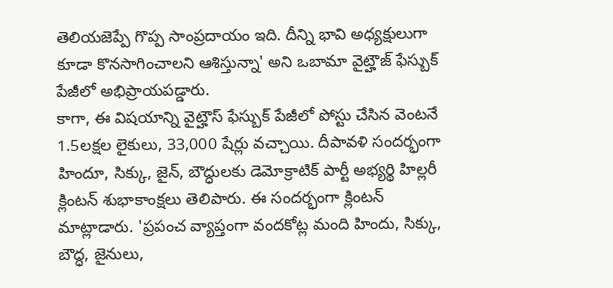తెలియజెప్పే గొప్ప సాంప్రదాయం ఇది. దీన్ని భావి అధ్యక్షులుగా కూడా కొనసాగించాలని ఆశిస్తున్నా' అని ఒబామా వైట్హౌజ్ ఫేస్బుక్ పేజీలో అభిప్రాయపడ్డారు.
కాగా, ఈ విషయాన్ని వైట్హౌస్ ఫేస్బుక్ పేజీలో పోస్టు చేసిన వెంటనే 1.5లక్షల లైకులు, 33,000 షేర్లు వచ్చాయి. దీపావళి సందర్భంగా హిందూ, సిక్కు, జైన్, బౌద్ధులకు డెమోక్రాటిక్ పార్టీ అభ్యర్థి హిల్లరీ క్లింటన్ శుభాకాంక్షలు తెలిపారు. ఈ సందర్భంగా క్లింటన్ మాట్లాడారు. 'ప్రపంచ వ్యాప్తంగా వందకోట్ల మంది హిందు, సిక్కు, బౌద్ధ, జైనులు,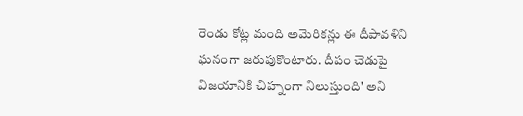రెండు కోట్ల మంది అమెరికన్లు ఈ దీపావళిని ఘనంగా జరుపుకొంటారు. దీపం చెడుపై విజయానికి చిహ్నంగా నిలుస్తుంది' అని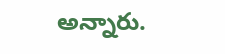అన్నారు.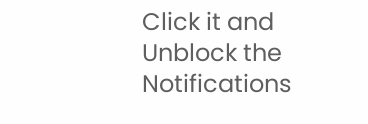Click it and Unblock the Notifications